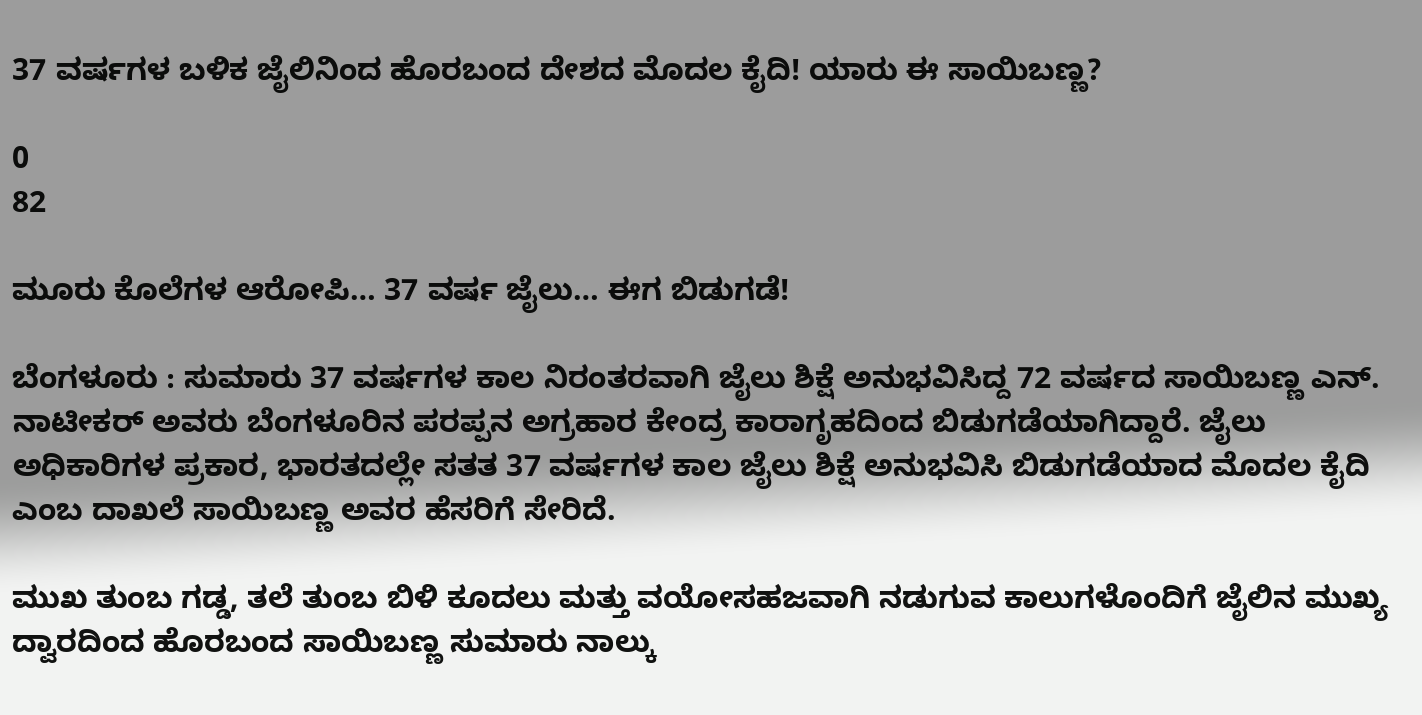37 ವರ್ಷಗಳ ಬಳಿಕ ಜೈಲಿನಿಂದ ಹೊರಬಂದ ದೇಶದ ಮೊದಲ ಕೈದಿ! ಯಾರು ಈ ಸಾಯಿಬಣ್ಣ?

0
82

ಮೂರು ಕೊಲೆಗಳ ಆರೋಪಿ… 37 ವರ್ಷ ಜೈಲು… ಈಗ ಬಿಡುಗಡೆ!

ಬೆಂಗಳೂರು : ಸುಮಾರು 37 ವರ್ಷಗಳ ಕಾಲ ನಿರಂತರವಾಗಿ ಜೈಲು ಶಿಕ್ಷೆ ಅನುಭವಿಸಿದ್ದ 72 ವರ್ಷದ ಸಾಯಿಬಣ್ಣ ಎನ್. ನಾಟೀಕರ್ ಅವರು ಬೆಂಗಳೂರಿನ ಪರಪ್ಪನ ಅಗ್ರಹಾರ ಕೇಂದ್ರ ಕಾರಾಗೃಹದಿಂದ ಬಿಡುಗಡೆಯಾಗಿದ್ದಾರೆ. ಜೈಲು ಅಧಿಕಾರಿಗಳ ಪ್ರಕಾರ, ಭಾರತದಲ್ಲೇ ಸತತ 37 ವರ್ಷಗಳ ಕಾಲ ಜೈಲು ಶಿಕ್ಷೆ ಅನುಭವಿಸಿ ಬಿಡುಗಡೆಯಾದ ಮೊದಲ ಕೈದಿ ಎಂಬ ದಾಖಲೆ ಸಾಯಿಬಣ್ಣ ಅವರ ಹೆಸರಿಗೆ ಸೇರಿದೆ.

ಮುಖ ತುಂಬ ಗಡ್ಡ, ತಲೆ ತುಂಬ ಬಿಳಿ ಕೂದಲು ಮತ್ತು ವಯೋಸಹಜವಾಗಿ ನಡುಗುವ ಕಾಲುಗಳೊಂದಿಗೆ ಜೈಲಿನ ಮುಖ್ಯ ದ್ವಾರದಿಂದ ಹೊರಬಂದ ಸಾಯಿಬಣ್ಣ ಸುಮಾರು ನಾಲ್ಕು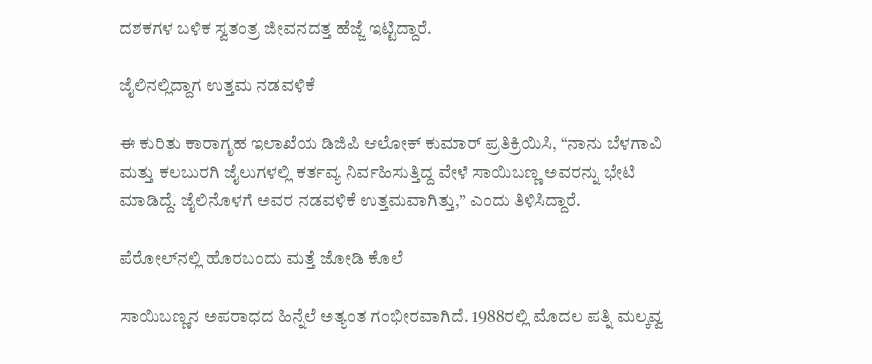ದಶಕಗಳ ಬಳಿಕ ಸ್ವತಂತ್ರ ಜೀವನದತ್ತ ಹೆಜ್ಜೆ ಇಟ್ಟಿದ್ದಾರೆ.

ಜೈಲಿನಲ್ಲಿದ್ದಾಗ ಉತ್ತಮ ನಡವಳಿಕೆ

ಈ ಕುರಿತು ಕಾರಾಗೃಹ ಇಲಾಖೆಯ ಡಿಜಿಪಿ ಆಲೋಕ್ ಕುಮಾರ್ ಪ್ರತಿಕ್ರಿಯಿಸಿ, “ನಾನು ಬೆಳಗಾವಿ ಮತ್ತು ಕಲಬುರಗಿ ಜೈಲುಗಳಲ್ಲಿ ಕರ್ತವ್ಯ ನಿರ್ವಹಿಸುತ್ತಿದ್ದ ವೇಳೆ ಸಾಯಿಬಣ್ಣ ಅವರನ್ನು ಭೇಟಿ ಮಾಡಿದ್ದೆ. ಜೈಲಿನೊಳಗೆ ಅವರ ನಡವಳಿಕೆ ಉತ್ತಮವಾಗಿತ್ತು,” ಎಂದು ತಿಳಿಸಿದ್ದಾರೆ.

ಪೆರೋಲ್‌ನಲ್ಲಿ ಹೊರಬಂದು ಮತ್ತೆ ಜೋಡಿ ಕೊಲೆ

ಸಾಯಿಬಣ್ಣನ ಅಪರಾಧದ ಹಿನ್ನೆಲೆ ಅತ್ಯಂತ ಗಂಭೀರವಾಗಿದೆ. 1988ರಲ್ಲಿ ಮೊದಲ ಪತ್ನಿ ಮಲ್ಕವ್ವ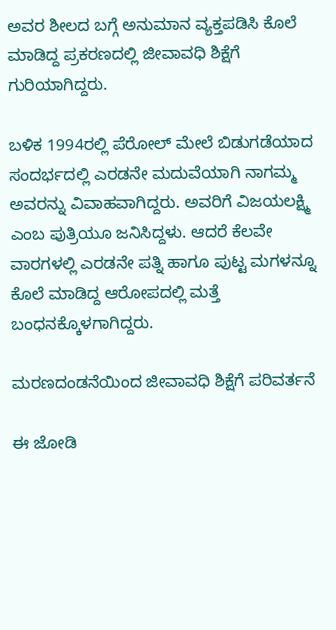ಅವರ ಶೀಲದ ಬಗ್ಗೆ ಅನುಮಾನ ವ್ಯಕ್ತಪಡಿಸಿ ಕೊಲೆ ಮಾಡಿದ್ದ ಪ್ರಕರಣದಲ್ಲಿ ಜೀವಾವಧಿ ಶಿಕ್ಷೆಗೆ ಗುರಿಯಾಗಿದ್ದರು.

ಬಳಿಕ 1994ರಲ್ಲಿ ಪೆರೋಲ್ ಮೇಲೆ ಬಿಡುಗಡೆಯಾದ ಸಂದರ್ಭದಲ್ಲಿ ಎರಡನೇ ಮದುವೆಯಾಗಿ ನಾಗಮ್ಮ ಅವರನ್ನು ವಿವಾಹವಾಗಿದ್ದರು. ಅವರಿಗೆ ವಿಜಯಲಕ್ಷ್ಮಿ ಎಂಬ ಪುತ್ರಿಯೂ ಜನಿಸಿದ್ದಳು. ಆದರೆ ಕೆಲವೇ ವಾರಗಳಲ್ಲಿ ಎರಡನೇ ಪತ್ನಿ ಹಾಗೂ ಪುಟ್ಟ ಮಗಳನ್ನೂ ಕೊಲೆ ಮಾಡಿದ್ದ ಆರೋಪದಲ್ಲಿ ಮತ್ತೆ ಬಂಧನಕ್ಕೊಳಗಾಗಿದ್ದರು.

ಮರಣದಂಡನೆಯಿಂದ ಜೀವಾವಧಿ ಶಿಕ್ಷೆಗೆ ಪರಿವರ್ತನೆ

ಈ ಜೋಡಿ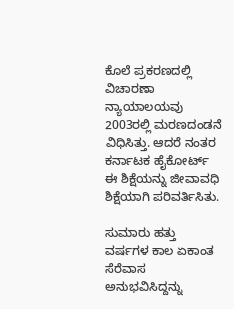ಕೊಲೆ ಪ್ರಕರಣದಲ್ಲಿ ವಿಚಾರಣಾ ನ್ಯಾಯಾಲಯವು 2003ರಲ್ಲಿ ಮರಣದಂಡನೆ ವಿಧಿಸಿತ್ತು. ಆದರೆ ನಂತರ ಕರ್ನಾಟಕ ಹೈಕೋರ್ಟ್ ಈ ಶಿಕ್ಷೆಯನ್ನು ಜೀವಾವಧಿ ಶಿಕ್ಷೆಯಾಗಿ ಪರಿವರ್ತಿಸಿತು.

ಸುಮಾರು ಹತ್ತು ವರ್ಷಗಳ ಕಾಲ ಏಕಾಂತ ಸೆರೆವಾಸ ಅನುಭವಿಸಿದ್ದನ್ನು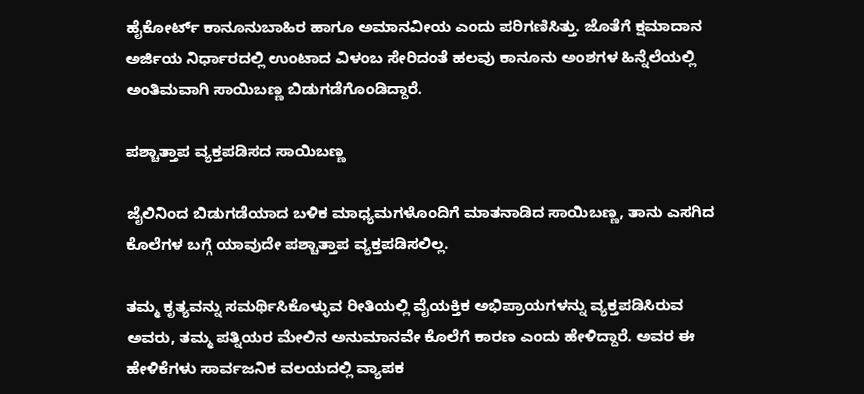ಹೈಕೋರ್ಟ್ ಕಾನೂನುಬಾಹಿರ ಹಾಗೂ ಅಮಾನವೀಯ ಎಂದು ಪರಿಗಣಿಸಿತ್ತು. ಜೊತೆಗೆ ಕ್ಷಮಾದಾನ ಅರ್ಜಿಯ ನಿರ್ಧಾರದಲ್ಲಿ ಉಂಟಾದ ವಿಳಂಬ ಸೇರಿದಂತೆ ಹಲವು ಕಾನೂನು ಅಂಶಗಳ ಹಿನ್ನೆಲೆಯಲ್ಲಿ ಅಂತಿಮವಾಗಿ ಸಾಯಿಬಣ್ಣ ಬಿಡುಗಡೆಗೊಂಡಿದ್ದಾರೆ.

ಪಶ್ಚಾತ್ತಾಪ ವ್ಯಕ್ತಪಡಿಸದ ಸಾಯಿಬಣ್ಣ

ಜೈಲಿನಿಂದ ಬಿಡುಗಡೆಯಾದ ಬಳಿಕ ಮಾಧ್ಯಮಗಳೊಂದಿಗೆ ಮಾತನಾಡಿದ ಸಾಯಿಬಣ್ಣ, ತಾನು ಎಸಗಿದ ಕೊಲೆಗಳ ಬಗ್ಗೆ ಯಾವುದೇ ಪಶ್ಚಾತ್ತಾಪ ವ್ಯಕ್ತಪಡಿಸಲಿಲ್ಲ.

ತಮ್ಮ ಕೃತ್ಯವನ್ನು ಸಮರ್ಥಿಸಿಕೊಳ್ಳುವ ರೀತಿಯಲ್ಲಿ ವೈಯಕ್ತಿಕ ಅಭಿಪ್ರಾಯಗಳನ್ನು ವ್ಯಕ್ತಪಡಿಸಿರುವ ಅವರು, ತಮ್ಮ ಪತ್ನಿಯರ ಮೇಲಿನ ಅನುಮಾನವೇ ಕೊಲೆಗೆ ಕಾರಣ ಎಂದು ಹೇಳಿದ್ದಾರೆ. ಅವರ ಈ ಹೇಳಿಕೆಗಳು ಸಾರ್ವಜನಿಕ ವಲಯದಲ್ಲಿ ವ್ಯಾಪಕ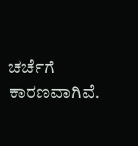ಚರ್ಚೆಗೆ ಕಾರಣವಾಗಿವೆ.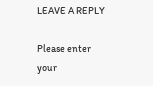LEAVE A REPLY

Please enter your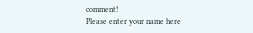comment!
Please enter your name here